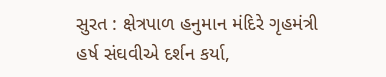સુરત : ક્ષેત્રપાળ હનુમાન મંદિરે ગૃહમંત્રી હર્ષ સંઘવીએ દર્શન કર્યા,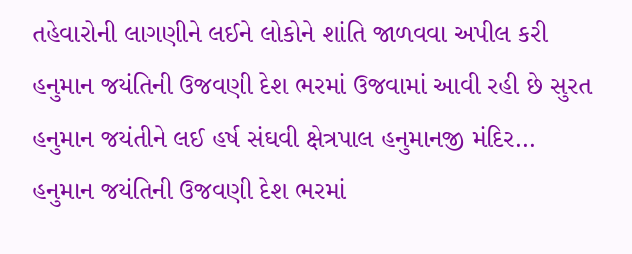તહેવારોની લાગણીને લઈને લોકોને શાંતિ જાળવવા અપીલ કરી
હનુમાન જયંતિની ઉજવણી દેશ ભરમાં ઉજવામાં આવી રહી છે સુરત હનુમાન જયંતીને લઈ હર્ષ સંઘવી ક્ષેત્રપાલ હનુમાનજી મંદિર…
હનુમાન જયંતિની ઉજવણી દેશ ભરમાં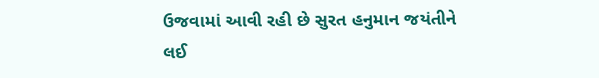ઉજવામાં આવી રહી છે સુરત હનુમાન જયંતીને લઈ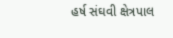હર્ષ સંઘવી ક્ષેત્રપાલ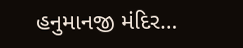હનુમાનજી મંદિર…